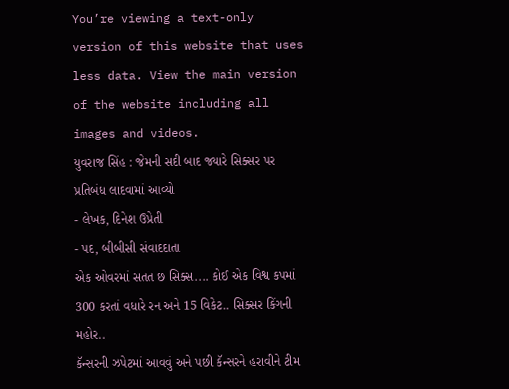You’re viewing a text-only version of this website that uses less data. View the main version of the website including all images and videos.
યુવરાજ સિંહ : જેમની સદી બાદ જ્યારે સિક્સર પર પ્રતિબંધ લાદવામાં આવ્યો
- લેખક, દિનેશ ઉપ્રેતી
- પદ, બીબીસી સંવાદદાતા
એક ઓવરમાં સતત છ સિક્સ.... કોઈ એક વિશ્વ કપમાં 300 કરતાં વધારે રન અને 15 વિકેટ.. સિક્સર કિંગની મહોર..
કૅન્સરની ઝપેટમાં આવવું અને પછી કૅન્સરને હરાવીને ટીમ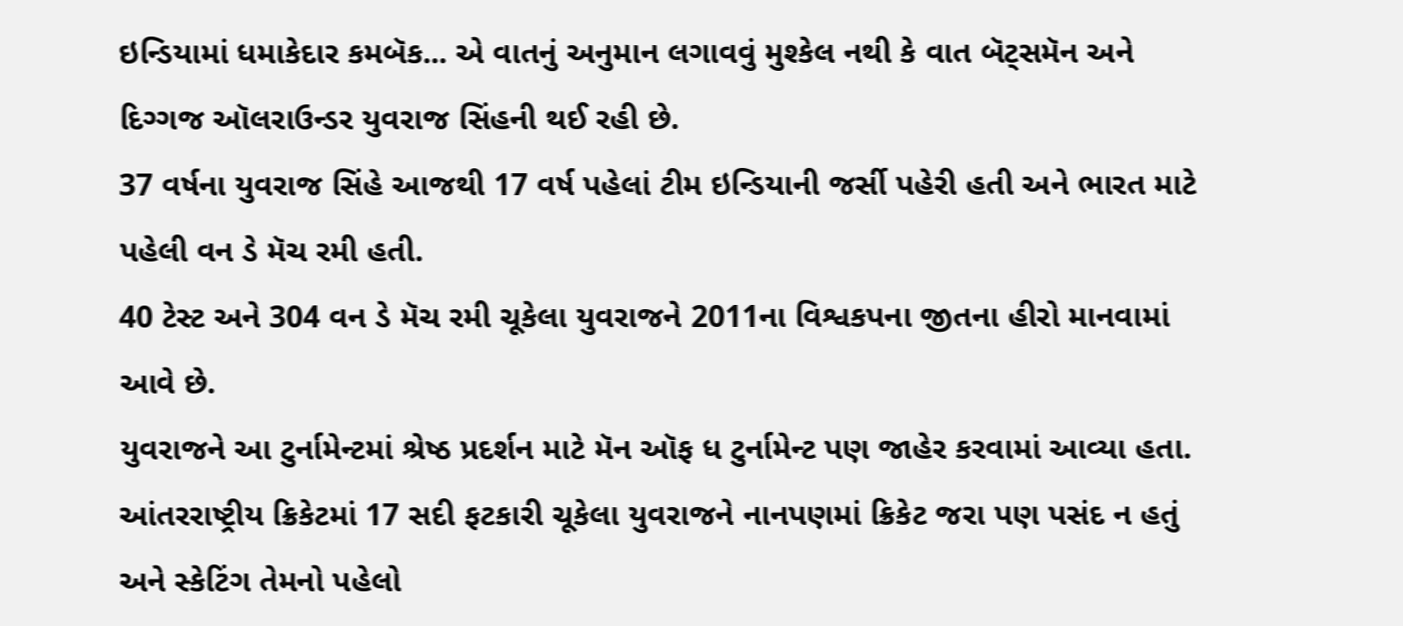ઇન્ડિયામાં ધમાકેદાર કમબૅક... એ વાતનું અનુમાન લગાવવું મુશ્કેલ નથી કે વાત બૅટ્સમૅન અને દિગ્ગજ ઑલરાઉન્ડર યુવરાજ સિંહની થઈ રહી છે.
37 વર્ષના યુવરાજ સિંહે આજથી 17 વર્ષ પહેલાં ટીમ ઇન્ડિયાની જર્સી પહેરી હતી અને ભારત માટે પહેલી વન ડે મૅચ રમી હતી.
40 ટેસ્ટ અને 304 વન ડે મૅચ રમી ચૂકેલા યુવરાજને 2011ના વિશ્વકપના જીતના હીરો માનવામાં આવે છે.
યુવરાજને આ ટુર્નામેન્ટમાં શ્રેષ્ઠ પ્રદર્શન માટે મૅન ઑફ ધ ટુર્નામેન્ટ પણ જાહેર કરવામાં આવ્યા હતા.
આંતરરાષ્ટ્રીય ક્રિકેટમાં 17 સદી ફટકારી ચૂકેલા યુવરાજને નાનપણમાં ક્રિકેટ જરા પણ પસંદ ન હતું અને સ્કેટિંગ તેમનો પહેલો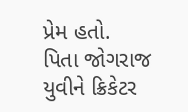પ્રેમ હતો.
પિતા જોગરાજ યુવીને ક્રિકેટર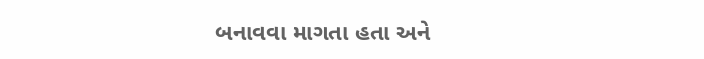બનાવવા માગતા હતા અને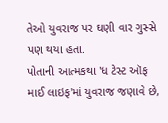તેઓ યુવરાજ પર ઘણી વાર ગુસ્સે પણ થયા હતા.
પોતાની આત્મકથા 'ધ ટેસ્ટ ઑફ માઈ લાઇફ'માં યુવરાજ જણાવે છે,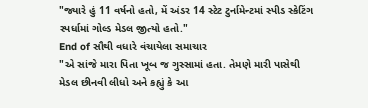"જ્યારે હું 11 વર્ષનો હતો, મેં અંડર 14 સ્ટેટ ટુર્નામેન્ટમાં સ્પીડ સ્કેટિંગ સ્પર્ધામાં ગોલ્ડ મેડલ જીત્યો હતો."
End of સૌથી વધારે વંચાયેલા સમાચાર
"એ સાંજે મારા પિતા ખૂબ જ ગુસ્સામાં હતા. તેમણે મારી પાસેથી મેડલ છીનવી લીધો અને કહ્યું કે આ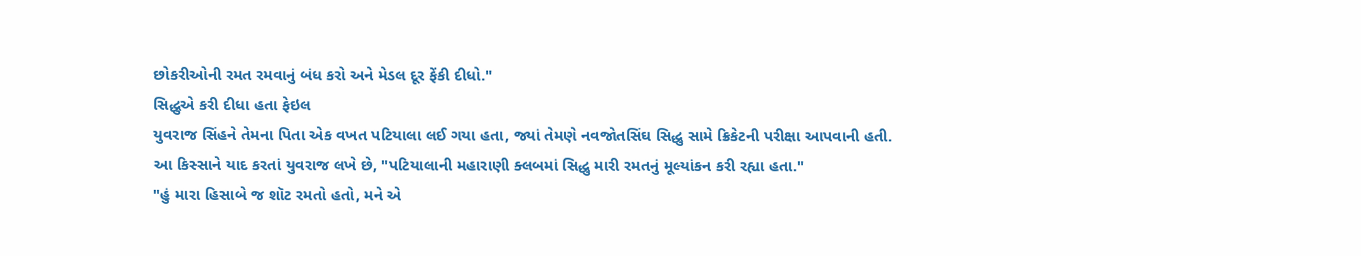છોકરીઓની રમત રમવાનું બંધ કરો અને મેડલ દૂર ફેંકી દીધો."
સિદ્ધુએ કરી દીધા હતા ફેઇલ
યુવરાજ સિંહને તેમના પિતા એક વખત પટિયાલા લઈ ગયા હતા, જ્યાં તેમણે નવજોતસિંઘ સિદ્ધુ સામે ક્રિકેટની પરીક્ષા આપવાની હતી.
આ કિસ્સાને યાદ કરતાં યુવરાજ લખે છે, "પટિયાલાની મહારાણી ક્લબમાં સિદ્ધુ મારી રમતનું મૂલ્યાંકન કરી રહ્યા હતા."
"હું મારા હિસાબે જ શૉટ રમતો હતો, મને એ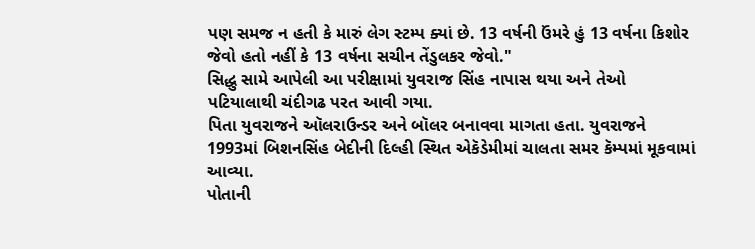પણ સમજ ન હતી કે મારું લેગ સ્ટમ્પ ક્યાં છે. 13 વર્ષની ઉંમરે હું 13 વર્ષના કિશોર જેવો હતો નહીં કે 13 વર્ષના સચીન તેંડુલકર જેવો."
સિદ્ધુ સામે આપેલી આ પરીક્ષામાં યુવરાજ સિંહ નાપાસ થયા અને તેઓ પટિયાલાથી ચંદીગઢ પરત આવી ગયા.
પિતા યુવરાજને ઑલરાઉન્ડર અને બૉલર બનાવવા માગતા હતા. યુવરાજને 1993માં બિશનસિંહ બેદીની દિલ્હી સ્થિત એકૅડેમીમાં ચાલતા સમર કૅમ્પમાં મૂકવામાં આવ્યા.
પોતાની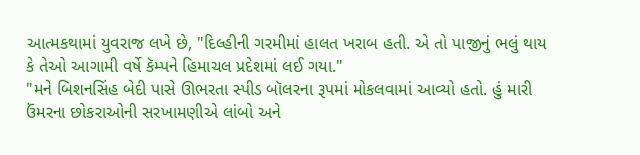આત્મકથામાં યુવરાજ લખે છે, "દિલ્હીની ગરમીમાં હાલત ખરાબ હતી. એ તો પાજીનું ભલું થાય કે તેઓ આગામી વર્ષે કૅમ્પને હિમાચલ પ્રદેશમાં લઈ ગયા."
"મને બિશનસિંહ બેદી પાસે ઊભરતા સ્પીડ બૉલરના રૂપમાં મોકલવામાં આવ્યો હતો. હું મારી ઉંમરના છોકરાઓની સરખામણીએ લાંબો અને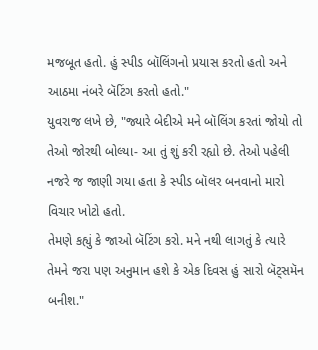મજબૂત હતો. હું સ્પીડ બૉલિંગનો પ્રયાસ કરતો હતો અને આઠમા નંબરે બૅટિંગ કરતો હતો."
યુવરાજ લખે છે, "જ્યારે બેદીએ મને બૉલિંગ કરતાં જોયો તો તેઓ જોરથી બોલ્યા- આ તું શું કરી રહ્યો છે. તેઓ પહેલી નજરે જ જાણી ગયા હતા કે સ્પીડ બૉલર બનવાનો મારો વિચાર ખોટો હતો.
તેમણે કહ્યું કે જાઓ બૅટિંગ કરો. મને નથી લાગતું કે ત્યારે તેમને જરા પણ અનુમાન હશે કે એક દિવસ હું સારો બૅટ્સમૅન બનીશ."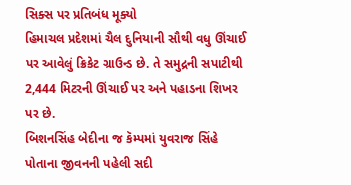સિક્સ પર પ્રતિબંધ મૂક્યો
હિમાચલ પ્રદેશમાં ચૈલ દુનિયાની સૌથી વધુ ઊંચાઈ પર આવેલું ક્રિકેટ ગ્રાઉન્ડ છે. તે સમુદ્રની સપાટીથી 2,444 મિટરની ઊંચાઈ પર અને પહાડના શિખર પર છે.
બિશનસિંહ બેદીના જ કૅમ્પમાં યુવરાજ સિંહે પોતાના જીવનની પહેલી સદી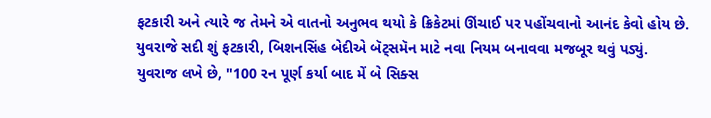ફટકારી અને ત્યારે જ તેમને એ વાતનો અનુભવ થયો કે ક્રિકેટમાં ઊંચાઈ પર પહોંચવાનો આનંદ કેવો હોય છે.
યુવરાજે સદી શું ફટકારી, બિશનસિંહ બેદીએ બૅટ્સમૅન માટે નવા નિયમ બનાવવા મજબૂર થવું પડ્યું.
યુવરાજ લખે છે, "100 રન પૂર્ણ કર્યા બાદ મેં બે સિક્સ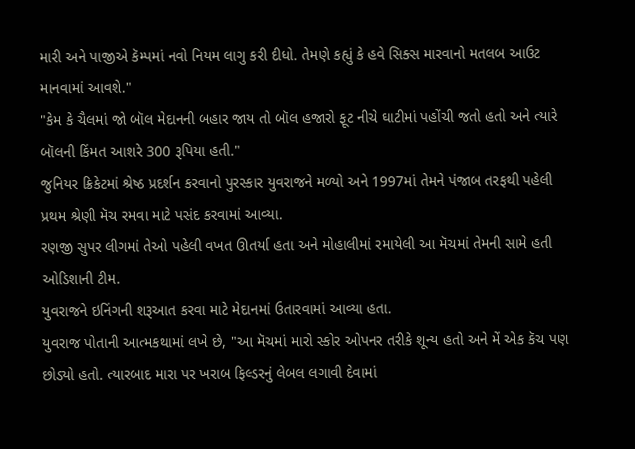મારી અને પાજીએ કૅમ્પમાં નવો નિયમ લાગુ કરી દીધો. તેમણે કહ્યું કે હવે સિક્સ મારવાનો મતલબ આઉટ માનવામાં આવશે."
"કેમ કે ચૈલમાં જો બૉલ મેદાનની બહાર જાય તો બૉલ હજારો ફૂટ નીચે ઘાટીમાં પહોંચી જતો હતો અને ત્યારે બૉલની કિંમત આશરે 300 રૂપિયા હતી."
જુનિયર ક્રિકેટમાં શ્રેષ્ઠ પ્રદર્શન કરવાનો પુરસ્કાર યુવરાજને મળ્યો અને 1997માં તેમને પંજાબ તરફથી પહેલી પ્રથમ શ્રેણી મૅચ રમવા માટે પસંદ કરવામાં આવ્યા.
રણજી સુપર લીગમાં તેઓ પહેલી વખત ઊતર્યા હતા અને મોહાલીમાં રમાયેલી આ મૅચમાં તેમની સામે હતી ઓડિશાની ટીમ.
યુવરાજને ઇનિંગની શરૂઆત કરવા માટે મેદાનમાં ઉતારવામાં આવ્યા હતા.
યુવરાજ પોતાની આત્મકથામાં લખે છે, "આ મૅચમાં મારો સ્કોર ઓપનર તરીકે શૂન્ય હતો અને મેં એક કૅચ પણ છોડ્યો હતો. ત્યારબાદ મારા પર ખરાબ ફિલ્ડરનું લેબલ લગાવી દેવામાં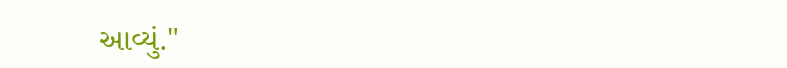આવ્યું."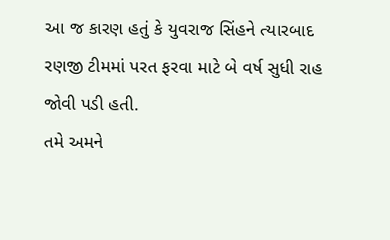આ જ કારણ હતું કે યુવરાજ સિંહને ત્યારબાદ રણજી ટીમમાં પરત ફરવા માટે બે વર્ષ સુધી રાહ જોવી પડી હતી.
તમે અમને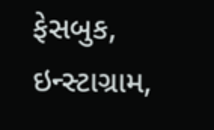ફેસબુક, ઇન્સ્ટાગ્રામ,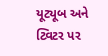યૂટ્યૂબ અને ટ્વિટર પર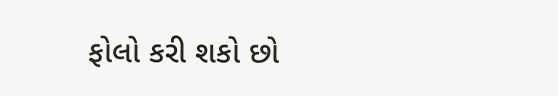ફોલો કરી શકો છો